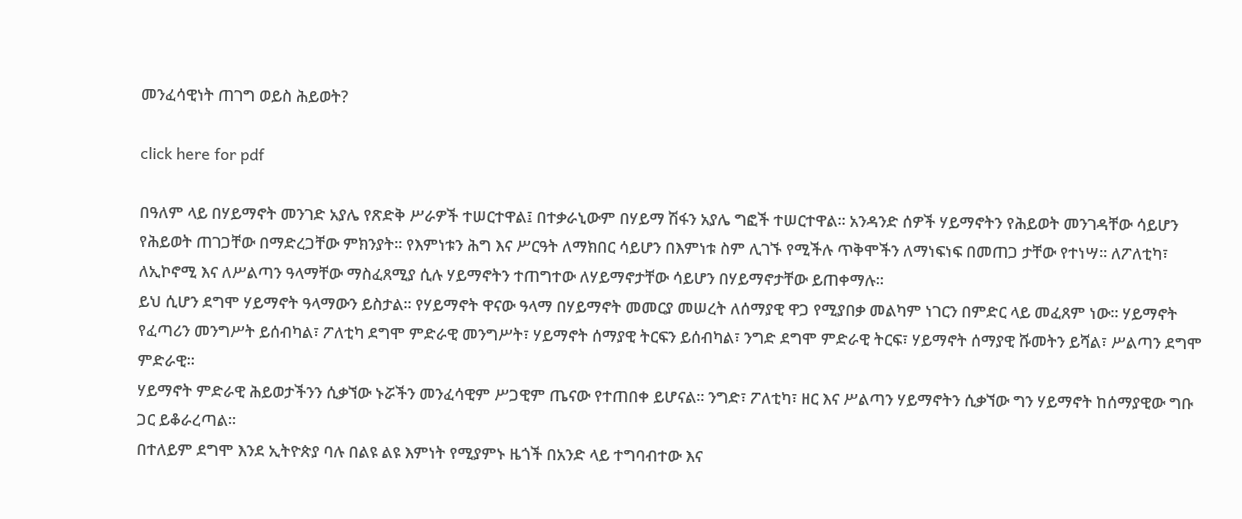መንፈሳዊነት ጠገግ ወይስ ሕይወት?

click here for pdf

በዓለም ላይ በሃይማኖት መንገድ አያሌ የጽድቅ ሥራዎች ተሠርተዋል፤ በተቃራኒውም በሃይማ ሽፋን አያሌ ግፎች ተሠርተዋል፡፡ አንዳንድ ሰዎች ሃይማኖትን የሕይወት መንገዳቸው ሳይሆን የሕይወት ጠገጋቸው በማድረጋቸው ምክንያት፡፡ የእምነቱን ሕግ እና ሥርዓት ለማክበር ሳይሆን በእምነቱ ስም ሊገኙ የሚችሉ ጥቅሞችን ለማነፍነፍ በመጠጋ ታቸው የተነሣ፡፡ ለፖለቲካ፣ ለኢኮኖሚ እና ለሥልጣን ዓላማቸው ማስፈጸሚያ ሲሉ ሃይማኖትን ተጠግተው ለሃይማኖታቸው ሳይሆን በሃይማኖታቸው ይጠቀማሉ፡፡
ይህ ሲሆን ደግሞ ሃይማኖት ዓላማውን ይስታል፡፡ የሃይማኖት ዋናው ዓላማ በሃይማኖት መመርያ መሠረት ለሰማያዊ ዋጋ የሚያበቃ መልካም ነገርን በምድር ላይ መፈጸም ነው፡፡ ሃይማኖት የፈጣሪን መንግሥት ይሰብካል፣ ፖለቲካ ደግሞ ምድራዊ መንግሥት፣ ሃይማኖት ሰማያዊ ትርፍን ይሰብካል፣ ንግድ ደግሞ ምድራዊ ትርፍ፣ ሃይማኖት ሰማያዊ ሹመትን ይሻል፣ ሥልጣን ደግሞ ምድራዊ፡፡
ሃይማኖት ምድራዊ ሕይወታችንን ሲቃኘው ኑሯችን መንፈሳዊም ሥጋዊም ጤናው የተጠበቀ ይሆናል፡፡ ንግድ፣ ፖለቲካ፣ ዘር እና ሥልጣን ሃይማኖትን ሲቃኘው ግን ሃይማኖት ከሰማያዊው ግቡ ጋር ይቆራረጣል፡፡
በተለይም ደግሞ እንደ ኢትዮጵያ ባሉ በልዩ ልዩ እምነት የሚያምኑ ዜጎች በአንድ ላይ ተግባብተው እና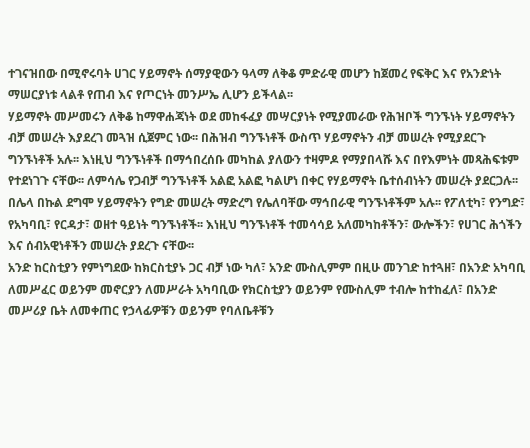ተገናዝበው በሚኖሩባት ሀገር ሃይማኖት ሰማያዊውን ዓላማ ለቅቆ ምድራዊ መሆን ከጀመረ የፍቅር እና የአንድነት ማሠርያነቱ ላልቶ የጠብ እና የጦርነት መንሥኤ ሊሆን ይችላል፡፡
ሃይማኖት መሥመሩን ለቅቆ ከማዋሐጃነት ወደ መከፋፈያ መሣርያነት የሚያመራው የሕዝቦች ግንኙነት ሃይማኖትን ብቻ መሠረት እያደረገ መጓዝ ሲጀምር ነው፡፡ በሕዝብ ግንኙነቶች ውስጥ ሃይማኖትን ብቻ መሠረት የሚያደርጉ ግንኙነቶች አሉ፡፡ እነዚህ ግንኙነቶች በማኅበረሰቡ መካከል ያለውን ተዛምዶ የማያበላሹ እና በየእምነት መጻሕፍቱም የተደነገጉ ናቸው፡፡ ለምሳሌ የጋብቻ ግንኙነቶች አልፎ አልፎ ካልሆነ በቀር የሃይማኖት ቤተሰብነትን መሠረት ያደርጋሉ፡፡
በሌላ በኩል ደግሞ ሃይማኖትን የግድ መሠረት ማድረግ የሌለባቸው ማኅበራዊ ግንኙነቶችም አሉ፡፡ የፖለቲካ፣ የንግድ፣ የአካባቢ፣ የርዳታ፣ ወዘተ ዓይነት ግንኙነቶች፡፡ እነዚህ ግንኙነቶች ተመሳሳይ አለመካከቶችን፣ ውሎችን፣ የሀገር ሕጎችን እና ሰብአዊነቶችን መሠረት ያደረጉ ናቸው፡፡
አንድ ከርስቲያን የምነግደው ከክርስቲያኑ ጋር ብቻ ነው ካለ፣ አንድ ሙስሊምም በዚሁ መንገድ ከተጓዘ፣ በአንድ አካባቢ ለመሥፈር ወይንም መኖርያን ለመሥራት አካባቢው የክርስቲያን ወይንም የሙስሊም ተብሎ ከተከፈለ፣ በአንድ መሥሪያ ቤት ለመቀጠር የኃላፊዎቹን ወይንም የባለቤቶቹን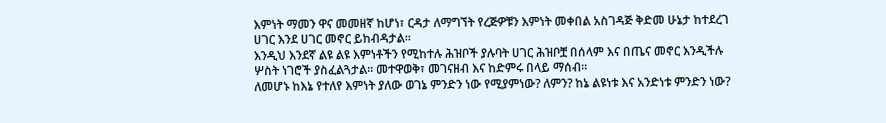እምነት ማመን ዋና መመዘኛ ከሆነ፣ ርዳታ ለማግኘት የረጅዎቹን እምነት መቀበል አስገዳጅ ቅድመ ሁኔታ ከተደረገ ሀገር እንደ ሀገር መኖር ይከብዳታል፡፡
እንዲህ እንደኛ ልዩ ልዩ እምነቶችን የሚከተሉ ሕዝቦች ያሉባት ሀገር ሕዝቦቿ በሰላም እና በጤና መኖር እንዲችሉ ሦስት ነገሮች ያስፈልጓታል፡፡ መተዋወቅ፣ መገናዘብ እና ከድምሩ በላይ ማሰብ፡፡
ለመሆኑ ከእኔ የተለየ እምነት ያለው ወገኔ ምንድን ነው የሚያምነው? ለምን? ከኔ ልዩነቱ እና አንድነቱ ምንድን ነው?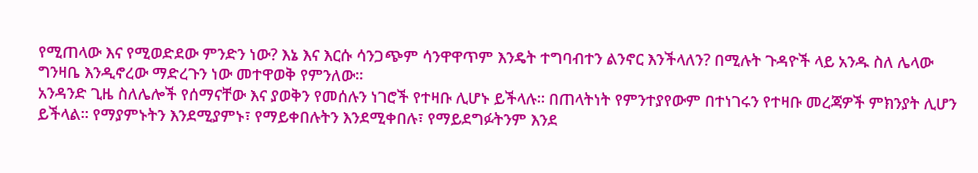የሚጠላው እና የሚወድደው ምንድን ነው? እኔ እና እርሱ ሳንጋጭም ሳንዋዋጥም እንዴት ተግባብተን ልንኖር እንችላለን? በሚሉት ጉዳዮች ላይ አንዱ ስለ ሌላው ግንዛቤ እንዲኖረው ማድረጉን ነው መተዋወቅ የምንለው፡፡
አንዳንድ ጊዜ ስለሌሎች የሰማናቸው እና ያወቅን የመሰሉን ነገሮች የተዛቡ ሊሆኑ ይችላሉ፡፡ በጠላትነት የምንተያየውም በተነገሩን የተዛቡ መረጃዎች ምክንያት ሊሆን ይችላል፡፡ የማያምኑትን እንደሚያምኑ፣ የማይቀበሉትን እንደሚቀበሉ፣ የማይደግፉትንም እንደ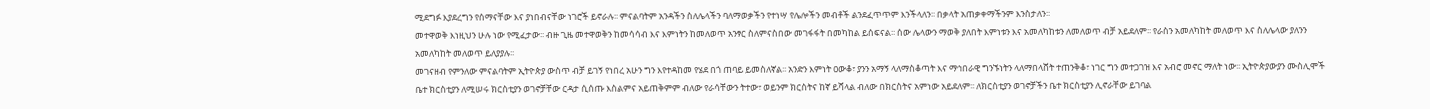ሚደግፉ እያደረግን የሰማናቸው እና ያነበብናቸው ነገሮች ይኖራሉ፡፡ ምናልባትም አንዳችን ስለሌላችን ባለማወቃችን የተነሣ የሌሎችን መብቶች ልንደፈጥጥም እንችላለን፡፡ በቃላት አጠቃቀማችንም እንስታለን፡፡
መተዋወቅ እነዚህን ሁሉ ነው የሚፈታው፡፡ ብዙ ጊዜ መተዋወቅን ከመሳሳብ እና እምነትን ከመለወጥ አንፃር ስለምናስበው መገፋፋት በመካከል ይሰፍናል፡፡ ሰው ሌላውን ማወቅ ያለበት እምነቱን እና አመለካከቱን ለመለወጥ ብቻ አይደለም፡፡ የራስን አመለካከት መለወጥ እና ስለሌላው ያለንን አመለካከት መለወጥ ይለያያሉ፡፡
መገናዘብ የምንለው ምናልባትም ኢትዮጵያ ውስጥ ብቻ ይገኝ የነበረ አሁን ግን እየተዳከመ የሄደ በጎ ጠባይ ይመስለኛል፡፡ አንድን እምነት ዐውቆ፣ ያንን አማኝ ላለማስቆጣት እና ማኅበራዊ ግንኙነትን ላለማበላሸት ተጠንቅቆ፣ ነገር ግን መተጋገዝ እና አብሮ መኖር ማለት ነው፡፡ ኢትዮጵያውያን ሙስሊሞች ቤተ ክርስቲያን ለሚሠሩ ክርስቲያን ወገኖቻቸው ርዳታ ሲሰጡ እስልምና አይጠቅምም ብለው የራሳቸውን ትተው፣ ወይንም ክርስትና ከኛ ይሻላል ብለው በክርስትና አምነው አይደለም፡፡ ለክርስቲያን ወገኖቻችን ቤተ ክርስቲያን ሊኖራቸው ይገባል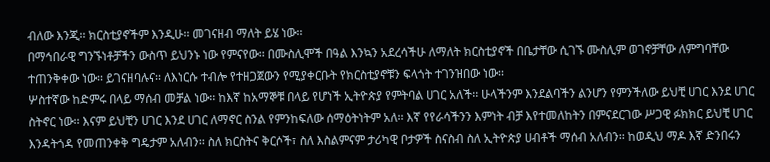ብለው እንጂ፡፡ ክርስቲያኖችም እንዲሁ፡፡ መገናዘብ ማለት ይሄ ነው፡፡
በማኅበራዊ ግንኙነቶቻችን ውስጥ ይህንኑ ነው የምናየው፡፡ በሙስሊሞች በዓል እንኳን አደረሳችሁ ለማለት ክርስቲያኖች በቤታቸው ሲገኙ ሙስሊም ወገኖቻቸው ለምግባቸው ተጠንቅቀው ነው፡፡ ይገናዘባሉና፡፡ ለእነርሱ ተብሎ የተዘጋጀውን የሚያቀርቡት የክርስቲያኖቹን ፍላጎት ተገንዝበው ነው፡፡
ሦስተኛው ከድምሩ በላይ ማሰብ መቻል ነው፡፡ ከእኛ ከአማኞቹ በላይ የሆነች ኢትዮጵያ የምትባል ሀገር አለች፡፡ ሁላችንም እንደልባችን ልንሆን የምንችለው ይህቺ ሀገር እንደ ሀገር ስትኖር ነው፡፡ እናም ይህቺን ሀገር እንደ ሀገር ለማኖር ስንል የምንከፍለው ሰማዕትነትም አለ፡፡ እኛ የየራሳችንን እምነት ብቻ እየተመለከትን በምናደርገው ሥጋዊ ፉክክር ይህቺ ሀገር እንዳትጎዳ የመጠንቀቅ ግዴታም አለብን፡፡ ስለ ክርስትና ቅርሶች፣ ስለ እስልምናም ታሪካዊ ቦታዎች ስናስብ ስለ ኢትዮጵያ ሀብቶች ማሰብ አለብን፡፡ ከወዲህ ማዶ እኛ ድንበሩን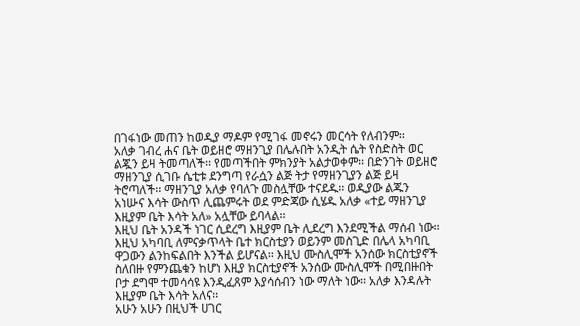በገፋነው መጠን ከወዲያ ማዶም የሚገፋ መኖሩን መርሳት የለብንም፡፡
አለቃ ገብረ ሐና ቤት ወይዘሮ ማዘንጊያ በሌሉበት አንዲት ሴት የስድስት ወር ልጇን ይዛ ትመጣለች፡፡ የመጣችበት ምክንያት አልታወቀም፡፡ በድንገት ወይዘሮ ማዘንጊያ ሲገቡ ሴቲቱ ደንግጣ የራሷን ልጅ ትታ የማዘንጊያን ልጅ ይዛ ትሮጣለች፡፡ ማዘንጊያ አለቃ የባለጉ መስሏቸው ተናደዱ፡፡ ወዲያው ልጁን አነሡና እሳት ውስጥ ሊጨምሩት ወደ ምድጃው ሲሄዱ አለቃ «ተይ ማዘንጊያ እዚያም ቤት እሳት አለ» አሏቸው ይባላል፡፡
እዚህ ቤት አንዳች ነገር ሲደረግ እዚያም ቤት ሊደረግ እንደሚችል ማሰብ ነው፡፡ እዚህ አካባቢ ለምናቃጥላት ቤተ ክርስቲያን ወይንም መስጊድ በሌላ አካባቢ ዋጋውን ልንከፍልበት እንችል ይሆናል፡፡ እዚህ ሙስሊሞች አንሰው ክርስቲያኖች ስለበዙ የምንጨቁን ከሆነ እዚያ ክርስቲያኖች አንሰው ሙስሊሞች በሚበዙበት ቦታ ደግሞ ተመሳሳዩ እንዲፈጸም እያሳሰብን ነው ማለት ነው፡፡ አለቃ እንዳሉት እዚያም ቤት እሳት አለና፡፡
አሁን አሁን በዚህች ሀገር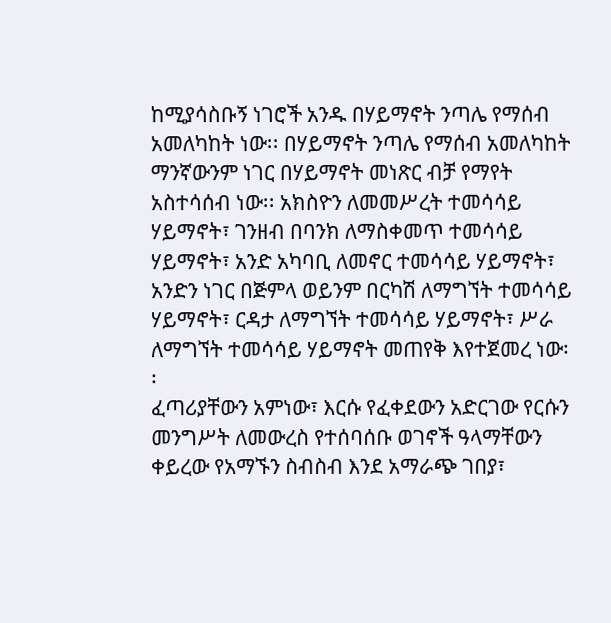ከሚያሳስቡኝ ነገሮች አንዱ በሃይማኖት ንጣሌ የማሰብ አመለካከት ነው፡፡ በሃይማኖት ንጣሌ የማሰብ አመለካከት ማንኛውንም ነገር በሃይማኖት መነጽር ብቻ የማየት አስተሳሰብ ነው፡፡ አክስዮን ለመመሥረት ተመሳሳይ ሃይማኖት፣ ገንዘብ በባንክ ለማስቀመጥ ተመሳሳይ ሃይማኖት፣ አንድ አካባቢ ለመኖር ተመሳሳይ ሃይማኖት፣ አንድን ነገር በጅምላ ወይንም በርካሽ ለማግኘት ተመሳሳይ ሃይማኖት፣ ርዳታ ለማግኘት ተመሳሳይ ሃይማኖት፣ ሥራ ለማግኘት ተመሳሳይ ሃይማኖት መጠየቅ እየተጀመረ ነው፡፡
ፈጣሪያቸውን አምነው፣ እርሱ የፈቀደውን አድርገው የርሱን መንግሥት ለመውረስ የተሰባሰቡ ወገኖች ዓላማቸውን ቀይረው የአማኙን ስብስብ እንደ አማራጭ ገበያ፣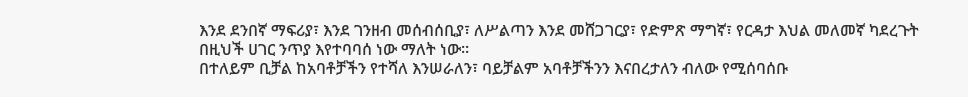እንደ ደንበኛ ማፍሪያ፣ እንደ ገንዘብ መሰብሰቢያ፣ ለሥልጣን እንደ መሸጋገርያ፣ የድምጽ ማግኛ፣ የርዳታ እህል መለመኛ ካደረጉት በዚህች ሀገር ንጥያ እየተባባሰ ነው ማለት ነው፡፡
በተለይም ቢቻል ከአባቶቻችን የተሻለ እንሠራለን፣ ባይቻልም አባቶቻችንን እናበረታለን ብለው የሚሰባሰቡ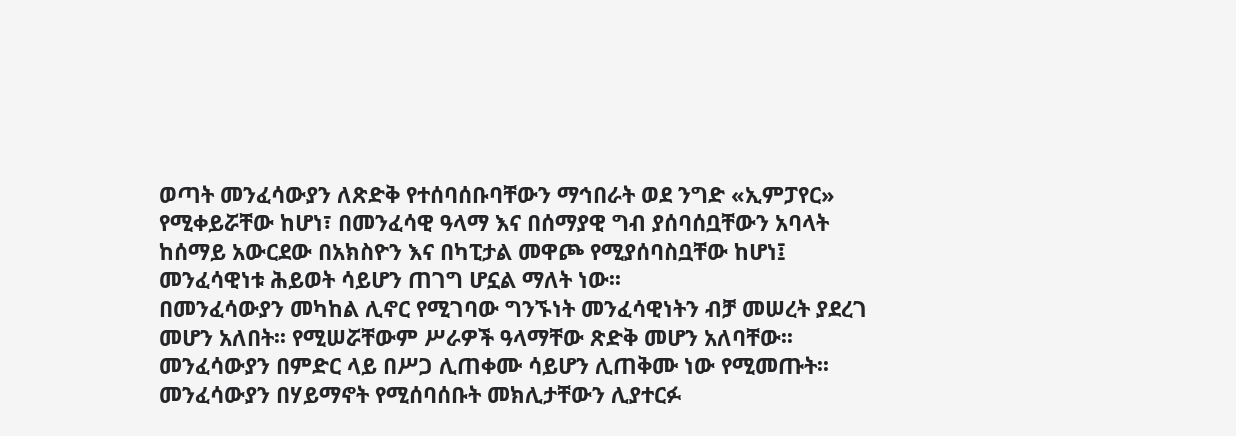ወጣት መንፈሳውያን ለጽድቅ የተሰባሰቡባቸውን ማኅበራት ወደ ንግድ «ኢምፓየር» የሚቀይሯቸው ከሆነ፣ በመንፈሳዊ ዓላማ እና በሰማያዊ ግብ ያሰባሰቧቸውን አባላት ከሰማይ አውርደው በአክስዮን እና በካፒታል መዋጮ የሚያሰባስቧቸው ከሆነ፤ መንፈሳዊነቱ ሕይወት ሳይሆን ጠገግ ሆኗል ማለት ነው፡፡
በመንፈሳውያን መካከል ሊኖር የሚገባው ግንኙነት መንፈሳዊነትን ብቻ መሠረት ያደረገ መሆን አለበት፡፡ የሚሠሯቸውም ሥራዎች ዓላማቸው ጽድቅ መሆን አለባቸው፡፡ መንፈሳውያን በምድር ላይ በሥጋ ሊጠቀሙ ሳይሆን ሊጠቅሙ ነው የሚመጡት፡፡ መንፈሳውያን በሃይማኖት የሚሰባሰቡት መክሊታቸውን ሊያተርፉ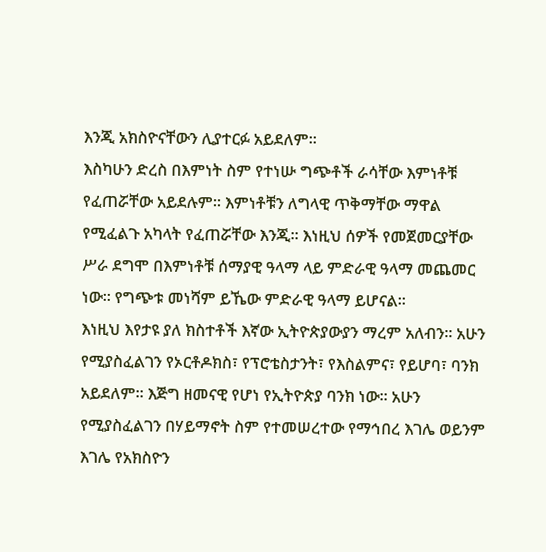እንጂ አክስዮናቸውን ሊያተርፉ አይደለም፡፡
እስካሁን ድረስ በእምነት ስም የተነሡ ግጭቶች ራሳቸው እምነቶቹ የፈጠሯቸው አይደሉም፡፡ እምነቶቹን ለግላዊ ጥቅማቸው ማዋል የሚፈልጉ አካላት የፈጠሯቸው እንጂ፡፡ እነዚህ ሰዎች የመጀመርያቸው ሥራ ደግሞ በእምነቶቹ ሰማያዊ ዓላማ ላይ ምድራዊ ዓላማ መጨመር ነው፡፡ የግጭቱ መነሻም ይኼው ምድራዊ ዓላማ ይሆናል፡፡
እነዚህ እየታዩ ያለ ክስተቶች እኛው ኢትዮጵያውያን ማረም አለብን፡፡ አሁን የሚያስፈልገን የኦርቶዶክስ፣ የፕሮቴስታንት፣ የእስልምና፣ የይሆባ፣ ባንክ አይደለም፡፡ እጅግ ዘመናዊ የሆነ የኢትዮጵያ ባንክ ነው፡፡ አሁን የሚያስፈልገን በሃይማኖት ስም የተመሠረተው የማኅበረ እገሌ ወይንም እገሌ የአክስዮን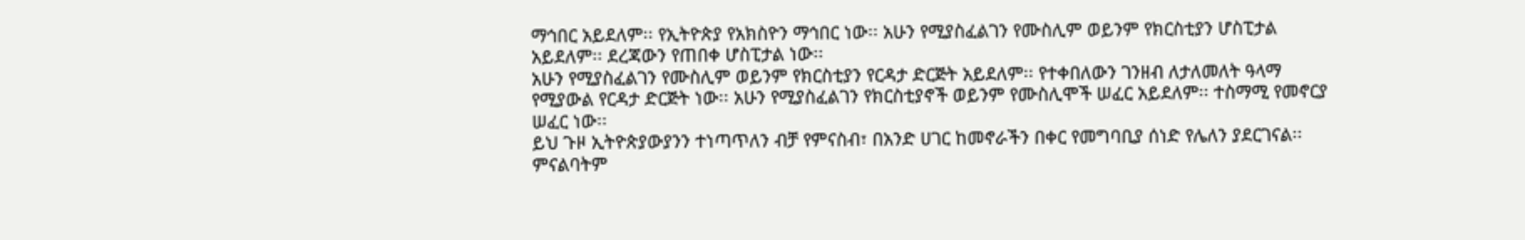ማኅበር አይደለም፡፡ የኢትዮጵያ የአክስዮን ማኅበር ነው፡፡ አሁን የሚያስፈልገን የሙስሊም ወይንም የክርስቲያን ሆስፒታል አይደለም፡፡ ደረጃውን የጠበቀ ሆስፒታል ነው፡፡
አሁን የሚያስፈልገን የሙስሊም ወይንም የክርስቲያን የርዳታ ድርጅት አይደለም፡፡ የተቀበለውን ገንዘብ ለታለመለት ዓላማ የሚያውል የርዳታ ድርጅት ነው፡፡ አሁን የሚያስፈልገን የክርስቲያኖች ወይንም የሙስሊሞች ሠፈር አይደለም፡፡ ተስማሚ የመኖርያ ሠፈር ነው፡፡
ይህ ጉዞ ኢትዮጵያውያንን ተነጣጥለን ብቻ የምናስብ፣ በአንድ ሀገር ከመኖራችን በቀር የመግባቢያ ሰነድ የሌለን ያደርገናል፡፡ ምናልባትም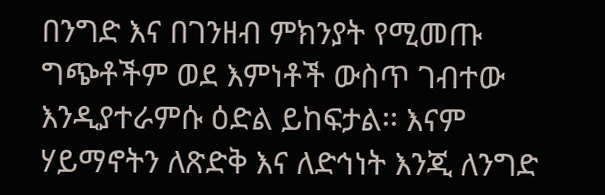በንግድ እና በገንዘብ ምክንያት የሚመጡ ግጭቶችም ወደ እምነቶች ውስጥ ገብተው እንዲያተራምሱ ዕድል ይከፍታል፡፡ እናም ሃይማኖትን ለጽድቅ እና ለድኅነት እንጂ ለንግድ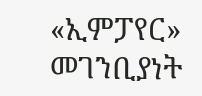«ኢምፓየር» መገንቢያነት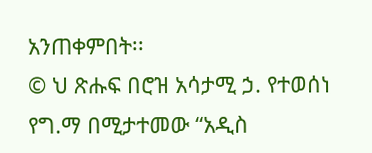አንጠቀምበት፡፡
© ህ ጽሑፍ በሮዝ አሳታሚ ኃ. የተወሰነ የግ.ማ በሚታተመው “አዲስ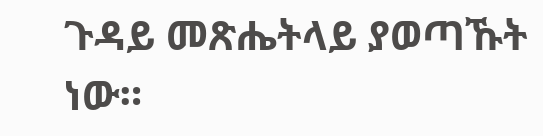ጉዳይ መጽሔትላይ ያወጣኹት ነው።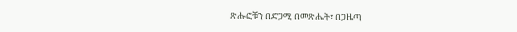ጽሑፎቹን በድጋሚ በመጽሔት፣ በጋዜጣ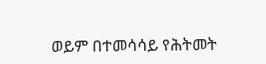ወይም በተመሳሳይ የሕትመት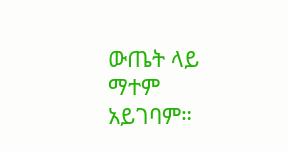ውጤት ላይ ማተም አይገባም።